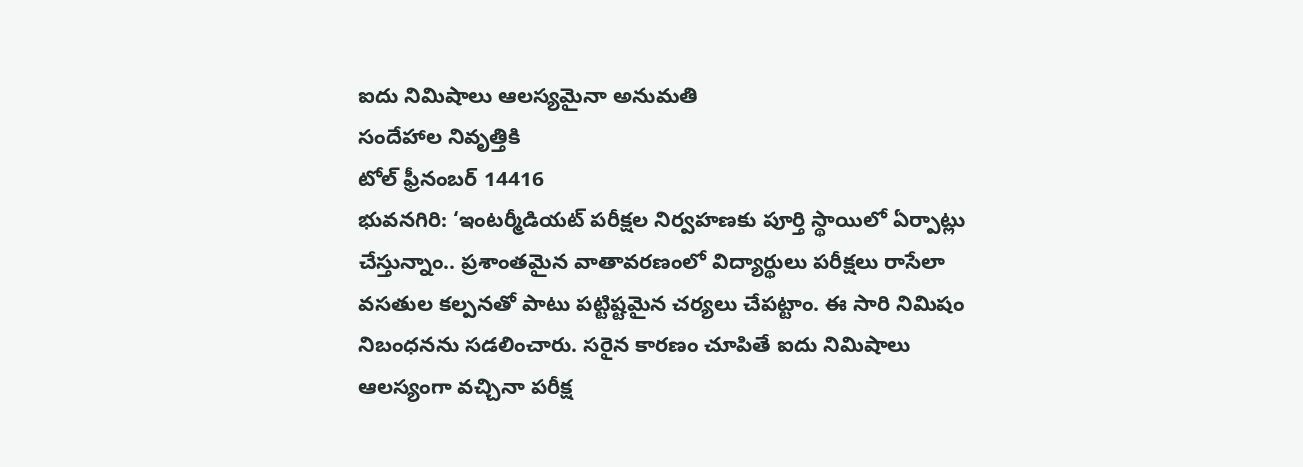ఐదు నిమిషాలు ఆలస్యమైనా అనుమతి
సందేహాల నివృత్తికి
టోల్ ఫ్రీనంబర్ 14416
భువనగిరి: ‘ఇంటర్మీడియట్ పరీక్షల నిర్వహణకు పూర్తి స్థాయిలో ఏర్పాట్లు చేస్తున్నాం.. ప్రశాంతమైన వాతావరణంలో విద్యార్థులు పరీక్షలు రాసేలా వసతుల కల్పనతో పాటు పట్టిష్టమైన చర్యలు చేపట్టాం. ఈ సారి నిమిషం నిబంధనను సడలించారు. సరైన కారణం చూపితే ఐదు నిమిషాలు ఆలస్యంగా వచ్చినా పరీక్ష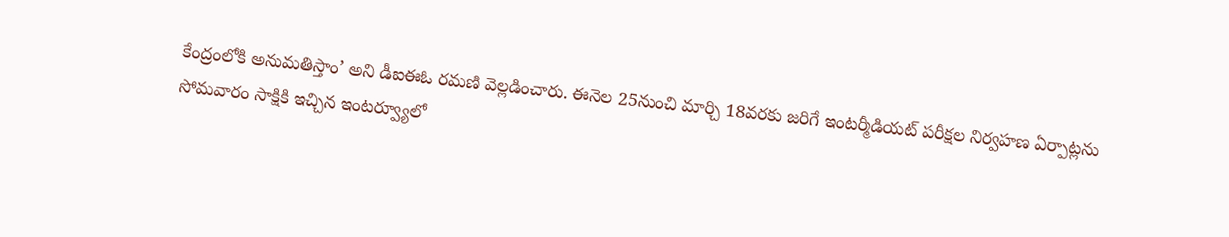కేంద్రంలోకి అనుమతిస్తాం’ అని డీఐఈఓ రమణి వెల్లడించారు. ఈనెల 25నుంచి మార్చి 18వరకు జరిగే ఇంటర్మీడియట్ పరీక్షల నిర్వహణ ఏర్పాట్లను సోమవారం సాక్షికి ఇచ్చిన ఇంటర్వ్యూలో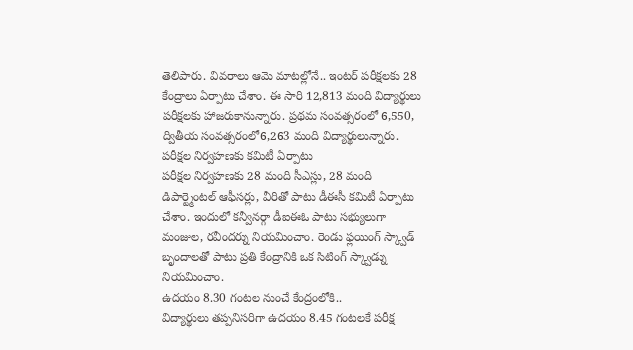తెలిపారు. వివరాలు ఆమె మాటల్లోనే.. ఇంటర్ పరీక్షలకు 28 కేంద్రాలు ఏర్పాటు చేశాం. ఈ సారి 12,813 మంది విద్యార్థులు పరీక్షలకు హాజరుకానున్నారు. ప్రథమ సంవత్సరంలో 6,550, ద్వితీయ సంవత్సరంలో6,263 మంది విద్యార్థులున్నారు.
పరీక్షల నిర్వహణకు కమిటీ ఏర్పాటు
పరీక్షల నిర్వహణకు 28 మంది సీఎస్లు, 28 మంది డిపార్ట్మెంటల్ ఆఫీసర్లు, వీరితో పాటు డీఈసీ కమిటీ ఏర్పాటు చేశాం. ఇందులో కన్వీనర్గా డీఐఈఓ పాటు సభ్యులుగా మంజుల, రవీందర్ను నియమించాం. రెండు ఫ్లయింగ్ స్క్వాడ్ బృందాలతో పాటు ప్రతి కేంద్రానికి ఒక సిటింగ్ స్క్వాడ్ను నియమించాం.
ఉదయం 8.30 గంటల నుంచే కేంద్రంలోకి..
విద్యార్థులు తప్పనిసరిగా ఉదయం 8.45 గంటలకే పరీక్ష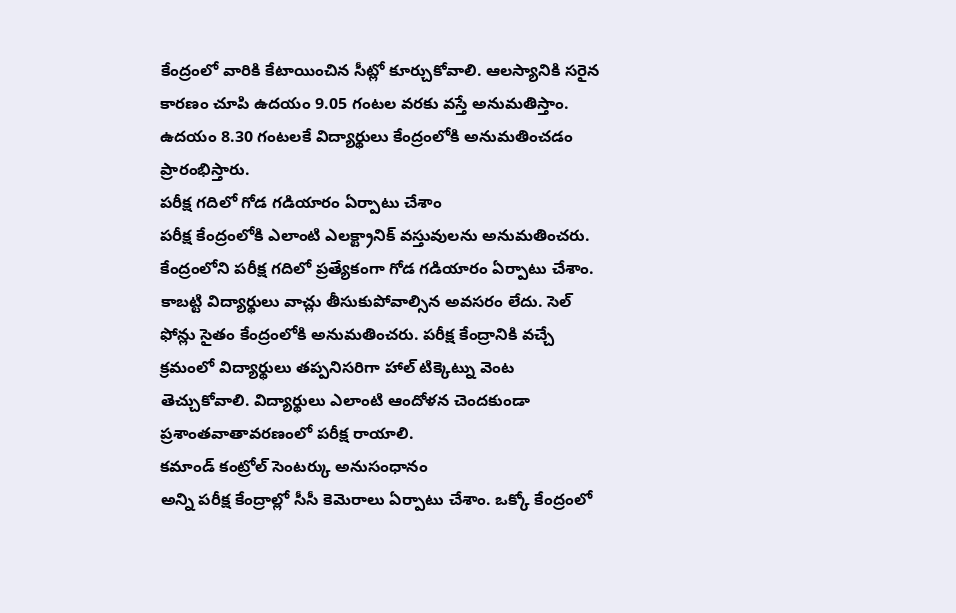కేంద్రంలో వారికి కేటాయించిన సీట్లో కూర్చుకోవాలి. ఆలస్యానికి సరైన కారణం చూపి ఉదయం 9.05 గంటల వరకు వస్తే అనుమతిస్తాం. ఉదయం 8.30 గంటలకే విద్యార్థులు కేంద్రంలోకి అనుమతించడం ప్రారంభిస్తారు.
పరీక్ష గదిలో గోడ గడియారం ఏర్పాటు చేశాం
పరీక్ష కేంద్రంలోకి ఎలాంటి ఎలక్ట్రానిక్ వస్తువులను అనుమతించరు. కేంద్రంలోని పరీక్ష గదిలో ప్రత్యేకంగా గోడ గడియారం ఏర్పాటు చేశాం. కాబట్టి విద్యార్థులు వాచ్లు తీసుకుపోవాల్సిన అవసరం లేదు. సెల్ ఫోన్లు సైతం కేంద్రంలోకి అనుమతించరు. పరీక్ష కేంద్రానికి వచ్చే క్రమంలో విద్యార్థులు తప్పనిసరిగా హాల్ టిక్కెట్ను వెంట తెచ్చుకోవాలి. విద్యార్థులు ఎలాంటి ఆందోళన చెందకుండా ప్రశాంతవాతావరణంలో పరీక్ష రాయాలి.
కమాండ్ కంట్రోల్ సెంటర్కు అనుసంధానం
అన్ని పరీక్ష కేంద్రాల్లో సీసీ కెమెరాలు ఏర్పాటు చేశాం. ఒక్కో కేంద్రంలో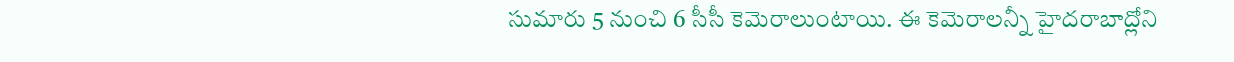సుమారు 5 నుంచి 6 సీసీ కెమెరాలుంటాయి. ఈ కెమెరాలన్నీ హైదరాబాద్లోని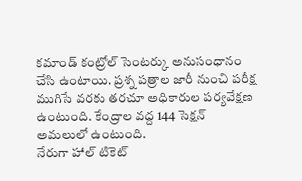కమాండ్ కంట్రోల్ సెంటర్కు అనుసంధానం చేసి ఉంటాయి. ప్రశ్న పత్రాల జారీ నుంచి పరీక్ష ముగిసే వరకు తరచూ అధికారుల పర్యవేక్షణ ఉంటుంది. కేంద్రాల వద్ద 144 సెక్షన్ అమలులో ఉంటుంది.
నేరుగా హాల్ టికెట్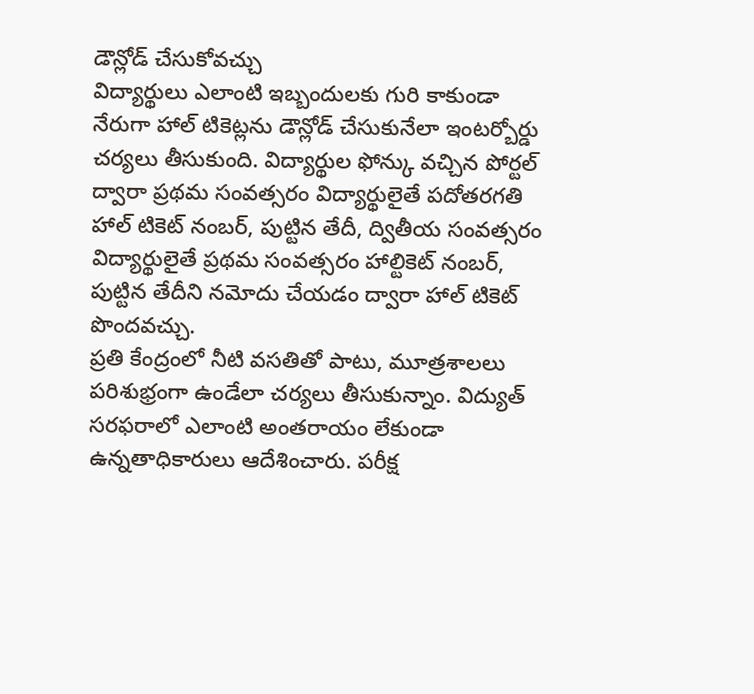డౌన్లోడ్ చేసుకోవచ్చు
విద్యార్థులు ఎలాంటి ఇబ్బందులకు గురి కాకుండా నేరుగా హాల్ టికెట్లను డౌన్లోడ్ చేసుకునేలా ఇంటర్బోర్డు చర్యలు తీసుకుంది. విద్యార్థుల ఫోన్కు వచ్చిన పోర్టల్ ద్వారా ప్రథమ సంవత్సరం విద్యార్థులైతే పదోతరగతి హాల్ టికెట్ నంబర్, పుట్టిన తేదీ, ద్వితీయ సంవత్సరం విద్యార్థులైతే ప్రథమ సంవత్సరం హాల్టికెట్ నంబర్, పుట్టిన తేదీని నమోదు చేయడం ద్వారా హాల్ టికెట్ పొందవచ్చు.
ప్రతి కేంద్రంలో నీటి వసతితో పాటు, మూత్రశాలలు పరిశుభ్రంగా ఉండేలా చర్యలు తీసుకున్నాం. విద్యుత్ సరఫరాలో ఎలాంటి అంతరాయం లేకుండా ఉన్నతాధికారులు ఆదేశించారు. పరీక్ష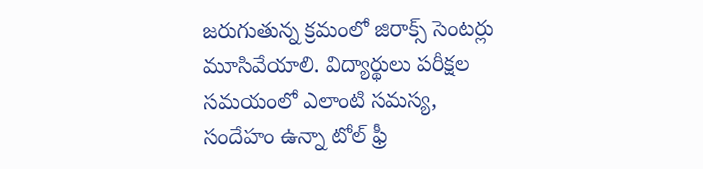జరుగుతున్న క్రమంలో జిరాక్స్ సెంటర్లు మూసివేయాలి. విద్యార్థులు పరీక్షల సమయంలో ఎలాంటి సమస్య, సందేహం ఉన్నా టోల్ ఫ్రీ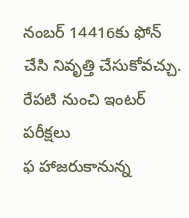నంబర్ 14416కు ఫోన్ చేసి నివృత్తి చేసుకోవచ్చు.
రేపటి నుంచి ఇంటర్ పరీక్షలు
ఫ హాజరుకానున్న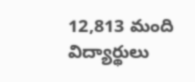12,813 మంది విద్యార్థులు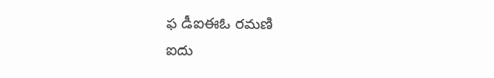ఫ డీఐఈఓ రమణి
ఐదు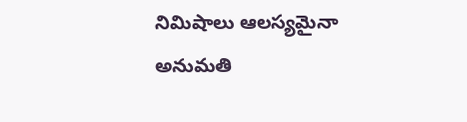నిమిషాలు ఆలస్యమైనా అనుమతి